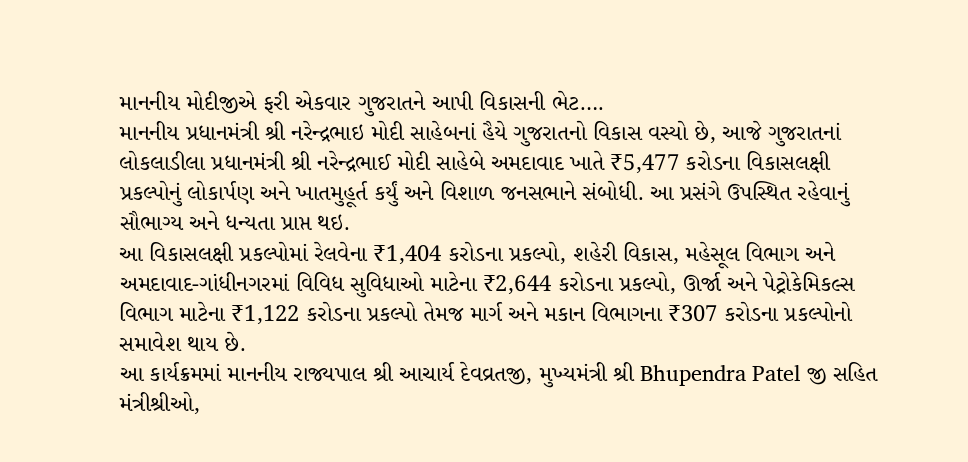માનનીય મોદીજીએ ફરી એકવાર ગુજરાતને આપી વિકાસની ભેટ….
માનનીય પ્રધાનમંત્રી શ્રી નરેન્દ્રભાઇ મોદી સાહેબનાં હૈયે ગુજરાતનો વિકાસ વસ્યો છે, આજે ગુજરાતનાં લોકલાડીલા પ્રધાનમંત્રી શ્રી નરેન્દ્રભાઈ મોદી સાહેબે અમદાવાદ ખાતે ₹5,477 કરોડના વિકાસલક્ષી પ્રકલ્પોનું લોકાર્પણ અને ખાતમુહૂર્ત કર્યું અને વિશાળ જનસભાને સંબોધી. આ પ્રસંગે ઉપસ્થિત રહેવાનું સૌભાગ્ય અને ધન્યતા પ્રાપ્ત થઇ.
આ વિકાસલક્ષી પ્રકલ્પોમાં રેલવેના ₹1,404 કરોડના પ્રકલ્પો, શહેરી વિકાસ, મહેસૂલ વિભાગ અને અમદાવાદ-ગાંધીનગરમાં વિવિધ સુવિધાઓ માટેના ₹2,644 કરોડના પ્રકલ્પો, ઊર્જા અને પેટ્રોકેમિકલ્સ વિભાગ માટેના ₹1,122 કરોડના પ્રકલ્પો તેમજ માર્ગ અને મકાન વિભાગના ₹307 કરોડના પ્રકલ્પોનો સમાવેશ થાય છે.
આ કાર્યક્રમમાં માનનીય રાજ્યપાલ શ્રી આચાર્ય દેવવ્રતજી, મુખ્યમંત્રી શ્રી Bhupendra Patel જી સહિત મંત્રીશ્રીઓ,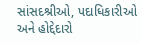સાંસદશ્રીઓ, પદાધિકારીઓ અને હોદ્દેદારો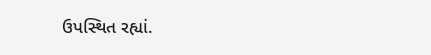ઉપસ્થિત રહ્યાં.